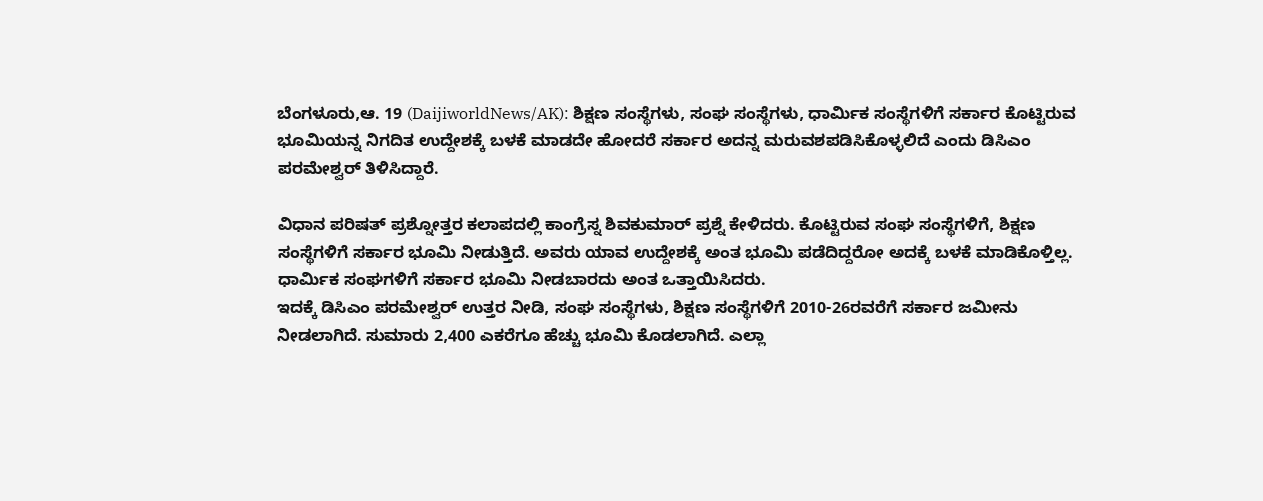ಬೆಂಗಳೂರು,ಆ. 19 (DaijiworldNews/AK): ಶಿಕ್ಷಣ ಸಂಸ್ಥೆಗಳು, ಸಂಘ ಸಂಸ್ಥೆಗಳು, ಧಾರ್ಮಿಕ ಸಂಸ್ಥೆಗಳಿಗೆ ಸರ್ಕಾರ ಕೊಟ್ಟಿರುವ ಭೂಮಿಯನ್ನ ನಿಗದಿತ ಉದ್ದೇಶಕ್ಕೆ ಬಳಕೆ ಮಾಡದೇ ಹೋದರೆ ಸರ್ಕಾರ ಅದನ್ನ ಮರುವಶಪಡಿಸಿಕೊಳ್ಳಲಿದೆ ಎಂದು ಡಿಸಿಎಂ ಪರಮೇಶ್ವರ್ ತಿಳಿಸಿದ್ದಾರೆ.

ವಿಧಾನ ಪರಿಷತ್ ಪ್ರಶ್ನೋತ್ತರ ಕಲಾಪದಲ್ಲಿ ಕಾಂಗ್ರೆಸ್ನ ಶಿವಕುಮಾರ್ ಪ್ರಶ್ನೆ ಕೇಳಿದರು. ಕೊಟ್ಟಿರುವ ಸಂಘ ಸಂಸ್ಥೆಗಳಿಗೆ, ಶಿಕ್ಷಣ ಸಂಸ್ಥೆಗಳಿಗೆ ಸರ್ಕಾರ ಭೂಮಿ ನೀಡುತ್ತಿದೆ. ಅವರು ಯಾವ ಉದ್ದೇಶಕ್ಕೆ ಅಂತ ಭೂಮಿ ಪಡೆದಿದ್ದರೋ ಅದಕ್ಕೆ ಬಳಕೆ ಮಾಡಿಕೊಳ್ತಿಲ್ಲ. ಧಾರ್ಮಿಕ ಸಂಘಗಳಿಗೆ ಸರ್ಕಾರ ಭೂಮಿ ನೀಡಬಾರದು ಅಂತ ಒತ್ತಾಯಿಸಿದರು.
ಇದಕ್ಕೆ ಡಿಸಿಎಂ ಪರಮೇಶ್ವರ್ ಉತ್ತರ ನೀಡಿ, ಸಂಘ ಸಂಸ್ಥೆಗಳು, ಶಿಕ್ಷಣ ಸಂಸ್ಥೆಗಳಿಗೆ 2010-26ರವರೆಗೆ ಸರ್ಕಾರ ಜಮೀನು ನೀಡಲಾಗಿದೆ. ಸುಮಾರು 2,400 ಎಕರೆಗೂ ಹೆಚ್ಚು ಭೂಮಿ ಕೊಡಲಾಗಿದೆ. ಎಲ್ಲಾ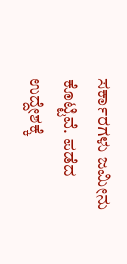ಸರ್ಕಾರಗಳು ಜಮೀನು ಕೊಟ್ಟಿವೆ. ಪಡೆದ ಉದ್ದೇಶಕ್ಕೆ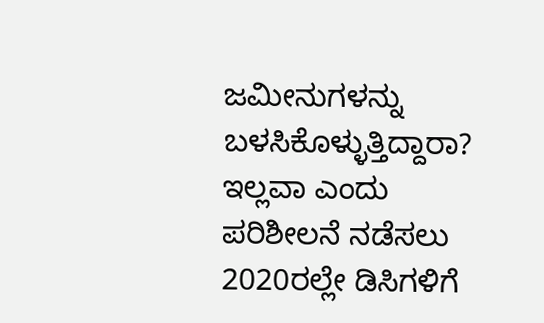ಜಮೀನುಗಳನ್ನು ಬಳಸಿಕೊಳ್ಳುತ್ತಿದ್ದಾರಾ? ಇಲ್ಲವಾ ಎಂದು ಪರಿಶೀಲನೆ ನಡೆಸಲು 2020ರಲ್ಲೇ ಡಿಸಿಗಳಿಗೆ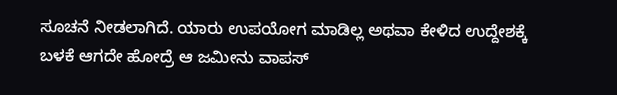ಸೂಚನೆ ನೀಡಲಾಗಿದೆ. ಯಾರು ಉಪಯೋಗ ಮಾಡಿಲ್ಲ ಅಥವಾ ಕೇಳಿದ ಉದ್ದೇಶಕ್ಕೆ ಬಳಕೆ ಆಗದೇ ಹೋದ್ರೆ ಆ ಜಮೀನು ವಾಪಸ್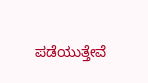ಪಡೆಯುತ್ತೇವೆ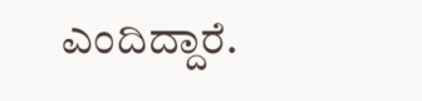ಎಂದಿದ್ದಾರೆ.